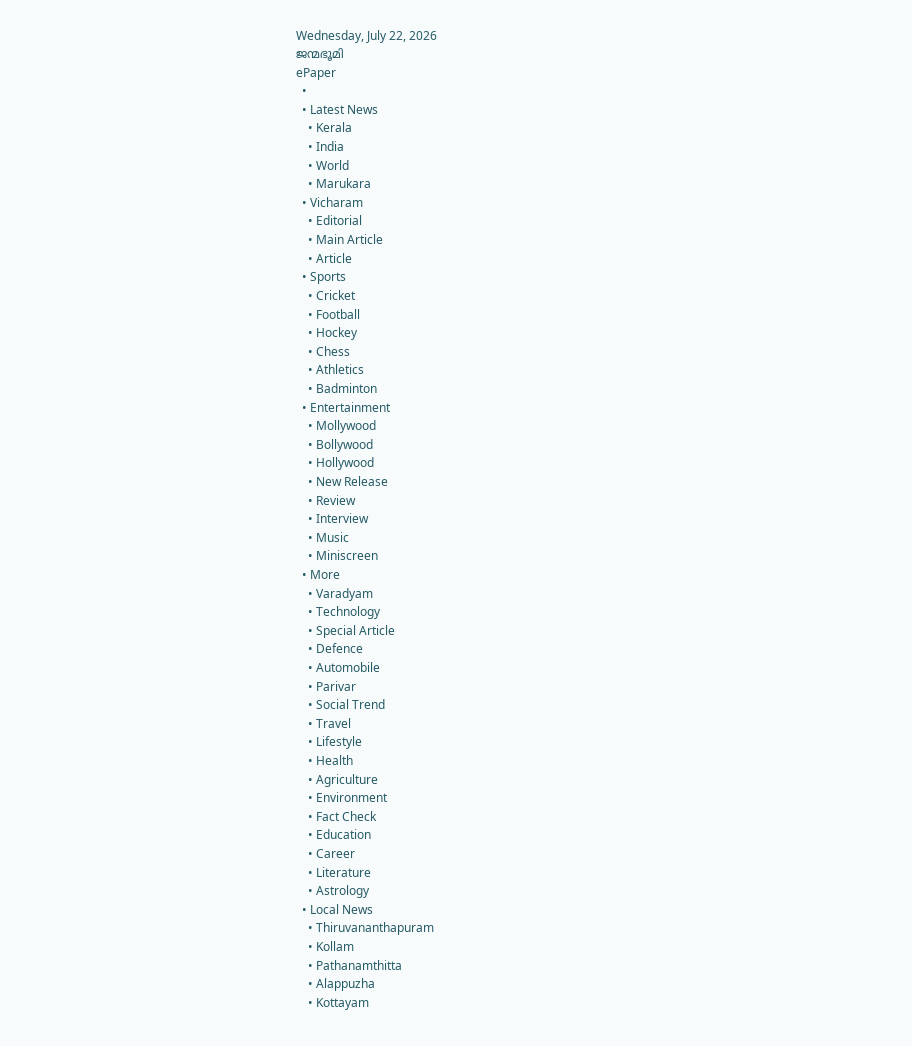Wednesday, July 22, 2026
ജന്മഭൂമി
ePaper
  •
  • Latest News
    • Kerala
    • India
    • World
    • Marukara
  • Vicharam
    • Editorial
    • Main Article
    • Article
  • Sports
    • Cricket
    • Football
    • Hockey
    • Chess
    • Athletics
    • Badminton
  • Entertainment
    • Mollywood
    • Bollywood
    • Hollywood
    • New Release
    • Review
    • Interview
    • Music
    • Miniscreen
  • More
    • Varadyam
    • Technology
    • Special Article
    • Defence
    • Automobile
    • Parivar
    • Social Trend
    • Travel
    • Lifestyle
    • Health
    • Agriculture
    • Environment
    • Fact Check
    • Education
    • Career
    • Literature
    • Astrology
  • Local News
    • Thiruvananthapuram
    • Kollam
    • Pathanamthitta
    • Alappuzha
    • Kottayam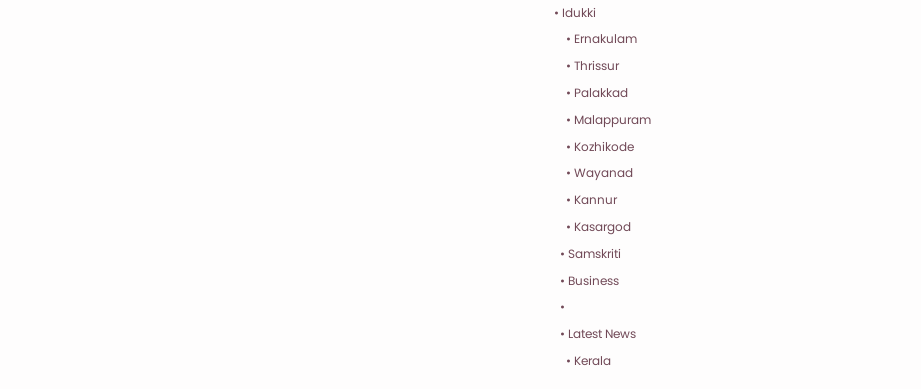• Idukki
    • Ernakulam
    • Thrissur
    • Palakkad
    • Malappuram
    • Kozhikode
    • Wayanad
    • Kannur
    • Kasargod
  • Samskriti
  • Business
  •
  • Latest News
    • Kerala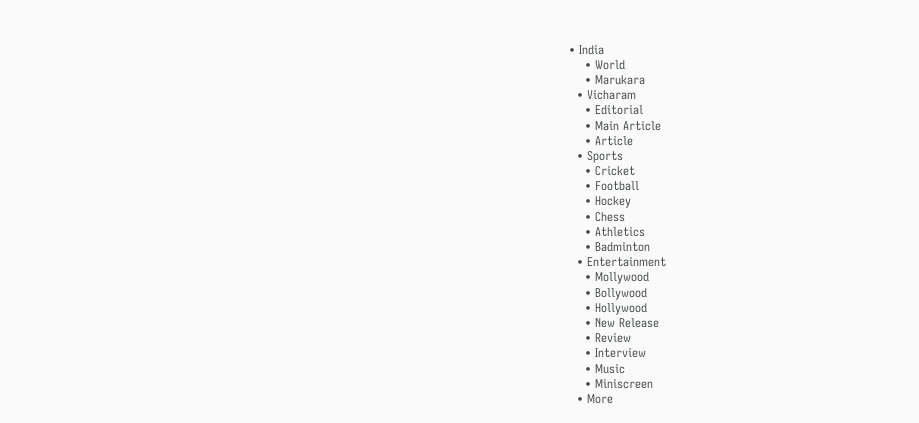• India
    • World
    • Marukara
  • Vicharam
    • Editorial
    • Main Article
    • Article
  • Sports
    • Cricket
    • Football
    • Hockey
    • Chess
    • Athletics
    • Badminton
  • Entertainment
    • Mollywood
    • Bollywood
    • Hollywood
    • New Release
    • Review
    • Interview
    • Music
    • Miniscreen
  • More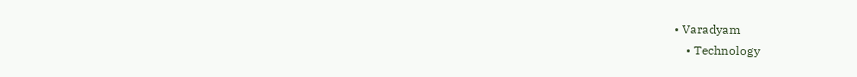• Varadyam
    • Technology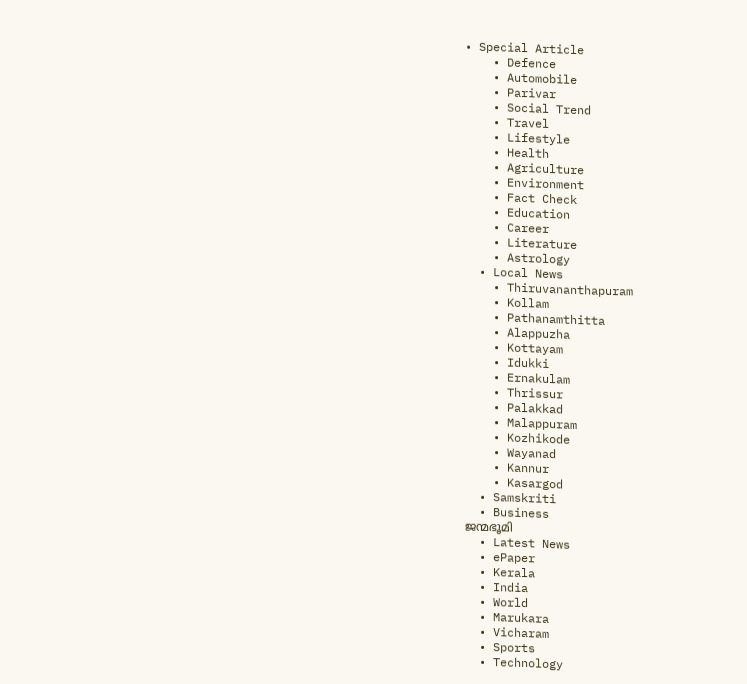• Special Article
    • Defence
    • Automobile
    • Parivar
    • Social Trend
    • Travel
    • Lifestyle
    • Health
    • Agriculture
    • Environment
    • Fact Check
    • Education
    • Career
    • Literature
    • Astrology
  • Local News
    • Thiruvananthapuram
    • Kollam
    • Pathanamthitta
    • Alappuzha
    • Kottayam
    • Idukki
    • Ernakulam
    • Thrissur
    • Palakkad
    • Malappuram
    • Kozhikode
    • Wayanad
    • Kannur
    • Kasargod
  • Samskriti
  • Business
ജന്മഭൂമി
  • Latest News
  • ePaper
  • Kerala
  • India
  • World
  • Marukara
  • Vicharam
  • Sports
  • Technology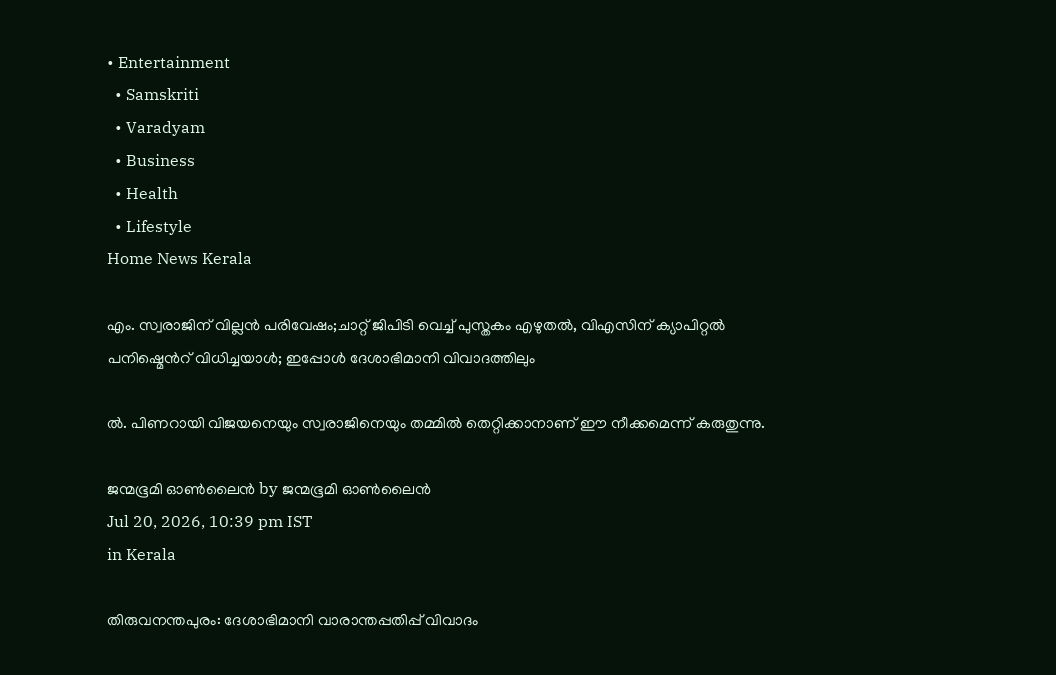• Entertainment
  • Samskriti
  • Varadyam
  • Business
  • Health
  • Lifestyle
Home News Kerala

എം. സ്വരാജിന് വില്ലന്‍ പരിവേഷം;ചാറ്റ് ജിപിടി വെച്ച് പുസ്തകം എഴുതല്‍, വിഎസിന് ക്യാപിറ്റല്‍ പനിഷ്മെന്‍റ് വിധിച്ചയാള്‍; ഇപ്പോള്‍ ദേശാഭിമാനി വിവാദത്തിലും

ല്‍. പിണറായി വിജയനെയും സ്വരാജിനെയും തമ്മില്‍ തെറ്റിക്കാനാണ് ഈ നീക്കമെന്ന് കരുതുന്നു.

ജന്മഭൂമി ഓണ്‍ലൈന്‍ by ജന്മഭൂമി ഓണ്‍ലൈന്‍
Jul 20, 2026, 10:39 pm IST
in Kerala

തിരുവനന്തപുരം: ദേശാഭിമാനി വാരാന്തപ്പതിപ്പ് വിവാദം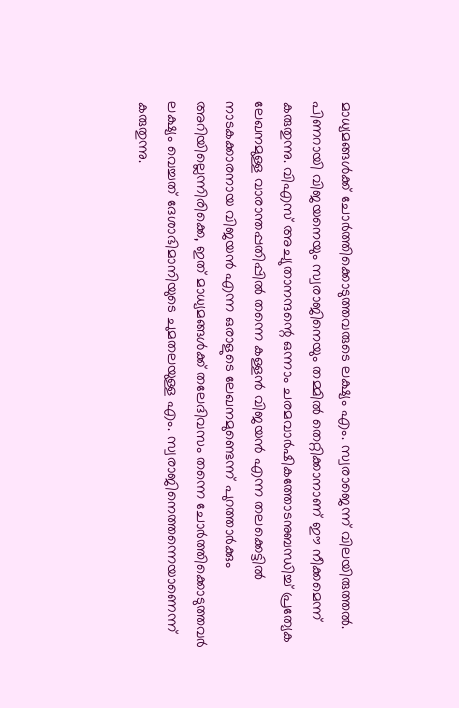മാധ്യമങ്ങള്‍ക്ക് ചോര്‍ത്തിക്കൊടുത്തവരുടെ ലക്ഷ്യം എം. സ്വരാജെന്ന് വിലയിരുത്തല്‍. പിണറായി വിജയനെയും സ്വരാജിനെയും തമ്മില്‍ തെറ്റിക്കാനാണ് ഈ നീക്കമെന്ന് കരുതുന്നു. വിഎസ് അച്യുതാനന്ദന്റെ ഒന്നാം ചരമവാര്‍ഷികത്തോടനുബന്ധിച്ച് പ്രത്യേക ലേഖനമുള്ള വാരാന്തപ്പതിപ്പില്‍ തന്നെ കള്ളന്‍ വിജയന്‍ എന്ന തലക്കെട്ടില്‍ നാടകക്കാരനായ വിജയന്‍ എന്ന ഒരാളുടെ ലേഖനമുണ്ടെന്ന് പുറത്താര്‍ക്കും അറിയില്ലെന്നിരിക്കെ, ഇത് മാധ്യമങ്ങള്‍ക്ക് തലേദിവസം തന്നെ ചോര്‍ത്തിക്കൊടുത്തവര്‍ ലക്ഷ്യം വെച്ചത് ദേശാഭിമാനിയുടെ ചുമതലയുള്ള എം. സ്വരാജിനെത്തന്നെയാണെന്ന് കരുതുന്നു.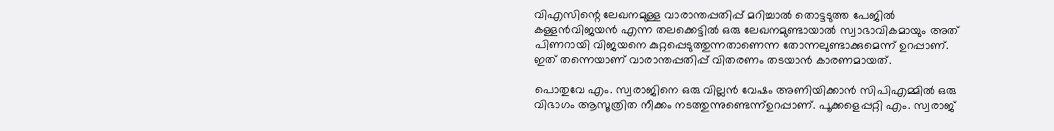വിഎസിന്റെ ലേഖനമുള്ള വാരാന്തപ്പതിപ്പ് മറിച്ചാല്‍ തൊട്ടടുത്ത പേജില്‍ കള്ളന്‍വിജയന്‍ എന്ന തലക്കെട്ടില്‍ ഒരു ലേഖനമുണ്ടായാല്‍ സ്വാഭാവികമായും അത് പിണറായി വിജയനെ കുറ്റപ്പെടുത്തുന്നതാണെന്ന തോന്നലുണ്ടാക്കുമെന്ന് ഉറപ്പാണ്. ഇത് തന്നെയാണ് വാരാന്തപ്പതിപ്പ് വിതരണം തടയാന്‍ കാരണമായത്.

പൊതുവേ എം. സ്വരാജിനെ ഒരു വില്ലന്‍ വേഷം അണിയിക്കാന്‍ സിപിഎമ്മില്‍ ഒരു വിഭാഗം ആസൂത്രിത നീക്കം നടത്തുന്നുണ്ടെന്ന്ഉറപ്പാണ്. പൂക്കളെപ്പറ്റി എം. സ്വരാജ്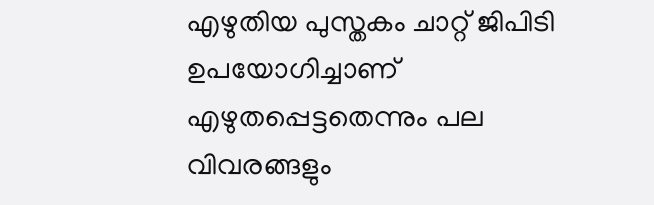എഴുതിയ പുസ്തകം ചാറ്റ് ജിപിടി ഉപയോഗിച്ചാണ് എഴുതപ്പെട്ടതെന്നും പല വിവരങ്ങളും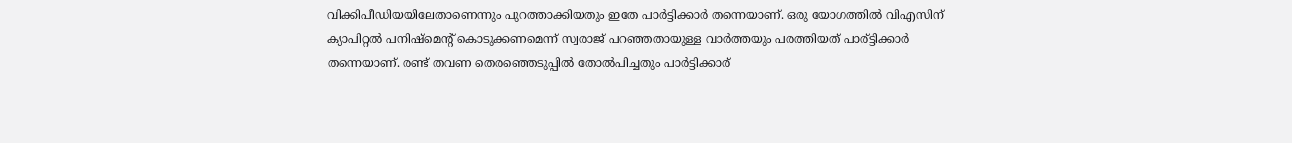വിക്കിപീഡിയയിലേതാണെന്നും പുറത്താക്കിയതും ഇതേ പാര്‍ട്ടിക്കാര്‍ തന്നെയാണ്. ഒരു യോഗത്തില്‍ വിഎസിന് ക്യാപിറ്റല്‍ പനിഷ്മെന്‍റ് കൊടുക്കണമെന്ന് സ്വരാജ് പറഞ്ഞതായുള്ള വാര്‍ത്തയും പരത്തിയത് പാര‍്ട്ടിക്കാര്‍ തന്നെയാണ്. രണ്ട് തവണ തെരഞ്ഞെടുപ്പില്‍ തോല്‍പിച്ചതും പാര്‍ട്ടിക്കാര‍്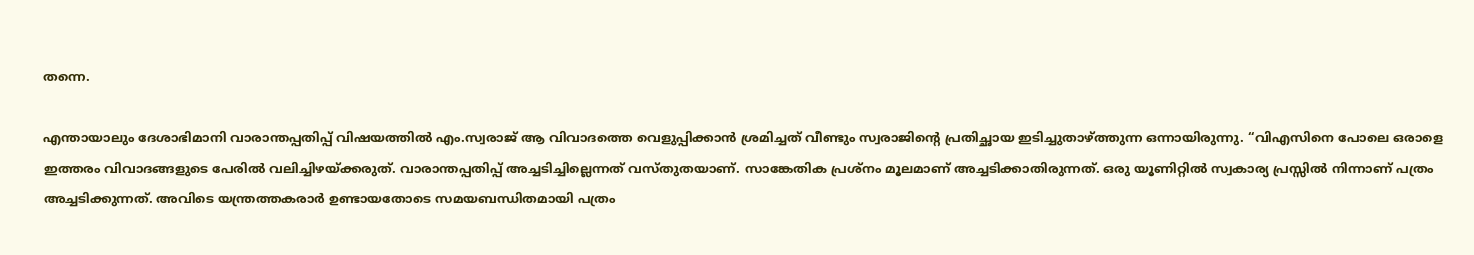തന്നെ.

എന്തായാലും ദേശാഭിമാനി വാരാന്തപ്പതിപ്പ് വിഷയത്തില്‍ എം.സ്വരാജ് ആ വിവാദത്തെ വെളുപ്പിക്കാന്‍ ശ്രമിച്ചത് വീണ്ടും സ്വരാജിന്റെ പ്രതിച്ഛായ ഇടിച്ചുതാഴ്‌ത്തുന്ന ഒന്നായിരുന്നു. “വിഎസിനെ പോലെ ഒരാളെ ഇത്തരം വിവാദങ്ങളുടെ പേരില്‍ വലിച്ചിഴയ്‌ക്കരുത്. വാരാന്തപ്പതിപ്പ് അച്ചടിച്ചില്ലെന്നത് വസ്തുതയാണ്. സാങ്കേതിക പ്രശ്നം മൂലമാണ് അച്ചടിക്കാതിരുന്നത്. ഒരു യൂണിറ്റില്‍ സ്വകാര്യ പ്രസ്സില്‍ നിന്നാണ് പത്രം അച്ചടിക്കുന്നത്. അവിടെ യന്ത്രത്തകരാര്‍ ഉണ്ടായതോടെ സമയബന്ധിതമായി പത്രം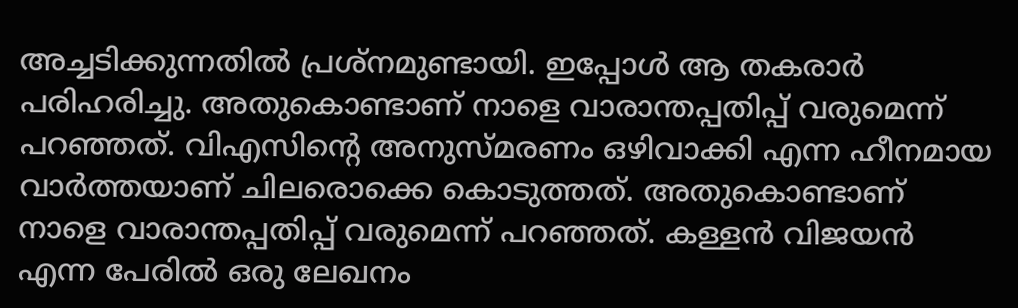അച്ചടിക്കുന്നതില്‍ പ്രശ്നമുണ്ടായി. ഇപ്പോള്‍ ആ തകരാര്‍ പരിഹരിച്ചു. അതുകൊണ്ടാണ് നാളെ വാരാന്തപ്പതിപ്പ് വരുമെന്ന് പറഞ്ഞത്. വിഎസിന്റെ അനുസ്മരണം ഒഴിവാക്കി എന്ന ഹീനമായ വാര്‍ത്തയാണ് ചിലരൊക്കെ കൊടുത്തത്. അതുകൊണ്ടാണ് നാളെ വാരാന്തപ്പതിപ്പ് വരുമെന്ന് പറഞ്ഞത്. കള്ളന്‍ വിജയന്‍ എന്ന പേരില്‍ ഒരു ലേഖനം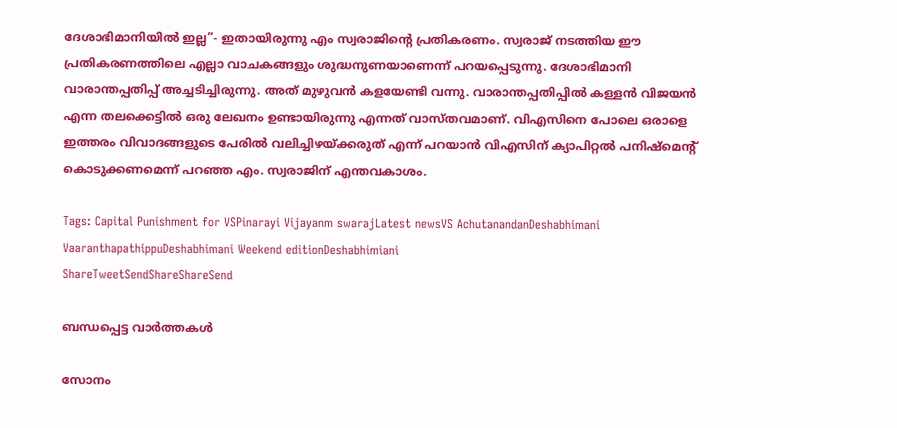ദേശാഭിമാനിയില്‍ ഇല്ല”- ഇതായിരുന്നു എം സ്വരാജിന്റെ പ്രതികരണം. സ്വരാജ് നടത്തിയ ഈ പ്രതികരണത്തിലെ എല്ലാ വാചകങ്ങളും ശുദ്ധനുണയാണെന്ന് പറയപ്പെടുന്നു. ദേശാഭിമാനി വാരാന്തപ്പതിപ്പ് അച്ചടിച്ചിരുന്നു. അത് മുഴുവന്‍ കളയേണ്ടി വന്നു. വാരാന്തപ്പതിപ്പില്‍ കള്ളന്‍ വിജയന്‍ എന്ന തലക്കെട്ടില്‍ ഒരു ലേഖനം ഉണ്ടായിരുന്നു എന്നത് വാസ്തവമാണ്. വിഎസിനെ പോലെ ഒരാളെ ഇത്തരം വിവാദങ്ങളുടെ പേരില്‍ വലിച്ചിഴയ്‌ക്കരുത് എന്ന് പറയാന്‍ വിഎസിന് ക്യാപിറ്റല്‍ പനിഷ്മെന്‍റ് കൊടുക്കണമെന്ന് പറഞ്ഞ എം. സ്വരാജിന് എന്തവകാശം.

Tags: Capital Punishment for VSPinarayi Vijayanm swarajLatest newsVS AchutanandanDeshabhimani VaaranthapathippuDeshabhimani Weekend editionDeshabhimiani
ShareTweetSendShareShareSend

ബന്ധപ്പെട്ട വാര്‍ത്തകള്‍

സോനം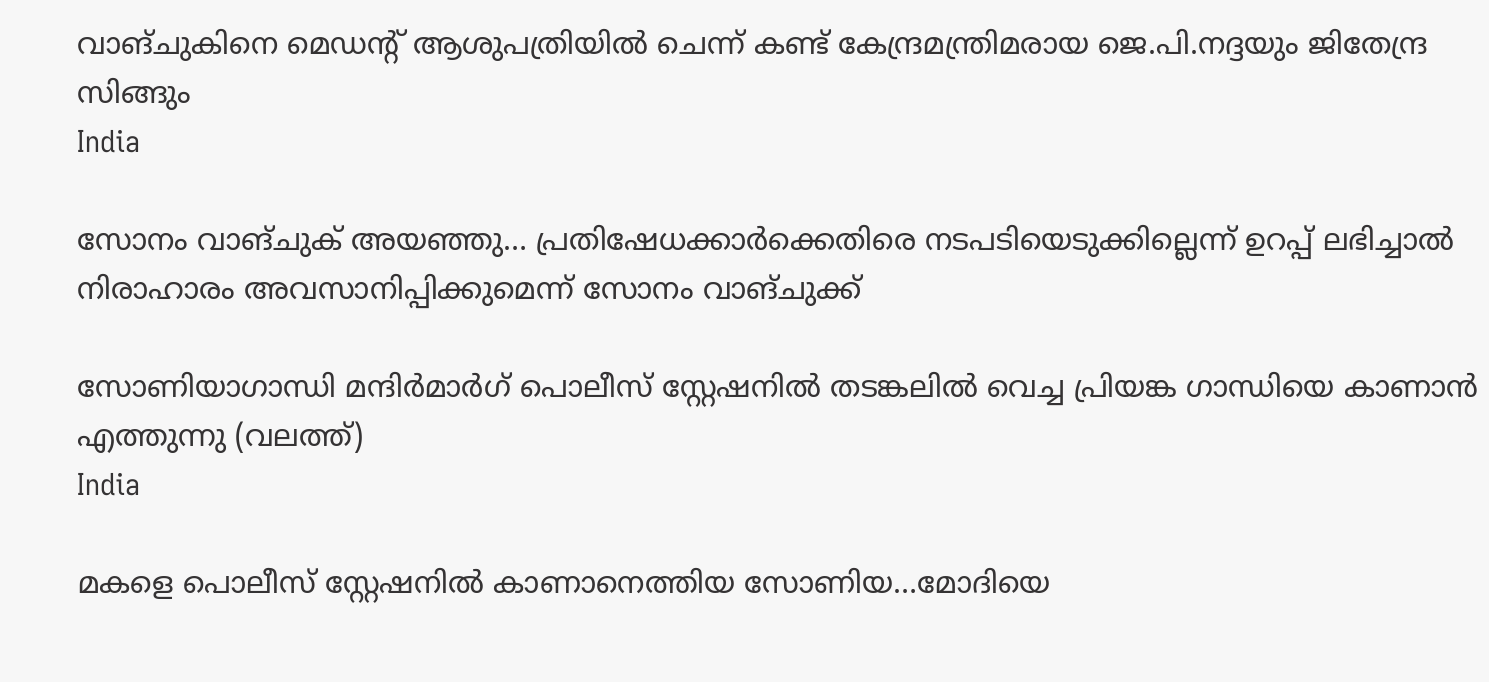വാങ്ചുകിനെ മെഡന്‍റ് ആശുപത്രിയില്‍ ചെന്ന് കണ്ട് കേന്ദ്രമന്ത്രിമരായ ജെ.പി.നദ്ദയും ജിതേന്ദ്ര സിങ്ങും
India

സോനം വാങ്ചുക് അയഞ്ഞു… പ്രതിഷേധക്കാർക്കെതിരെ നടപടിയെടുക്കില്ലെന്ന് ഉറപ്പ് ലഭിച്ചാൽ നിരാഹാരം അവസാനിപ്പിക്കുമെന്ന് സോനം വാങ്ചുക്ക്

സോണിയാഗാന്ധി മന്ദിര്‍മാര്‍ഗ് പൊലീസ് സ്റ്റേഷനില്‍ തടങ്കലില്‍ വെച്ച പ്രിയങ്ക ഗാന്ധിയെ കാണാന്‍ എത്തുന്നു (വലത്ത്)
India

മകളെ പൊലീസ് സ്റ്റേഷനില്‍ കാണാനെത്തിയ സോണിയ…മോദിയെ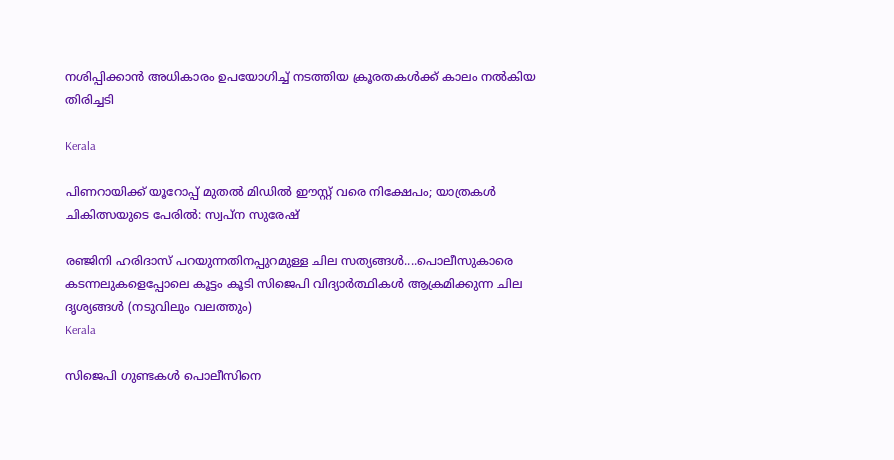നശിപ്പിക്കാന്‍ അധികാരം ഉപയോഗിച്ച് നടത്തിയ ക്രൂരതകള്‍ക്ക് കാലം നല്‍കിയ തിരിച്ചടി

Kerala

പിണറായിക്ക് യൂറോപ്പ് മുതല്‍ മിഡില്‍ ഈസ്റ്റ് വരെ നിക്ഷേപം; യാത്രകള്‍ ചികിത്സയുടെ പേരില്‍: സ്വപ്‌ന സുരേഷ്

രഞ്ജിനി ഹരിദാസ് പറയുന്നതിനപ്പുറമുള്ള ചില സത്യങ്ങള്‍....പൊലീസുകാരെ കടന്നലുകളെപ്പോലെ കൂട്ടം കൂടി സിജെപി വിദ്യാര്‍ത്ഥികള്‍ ആക്രമിക്കുന്ന ചില ദൃശ്യങ്ങള്‍ (നടുവിലും വലത്തും)
Kerala

സിജെപി ഗുണ്ടകള്‍ പൊലീസിനെ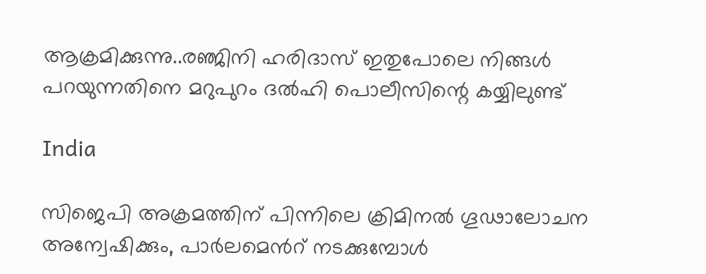ആക്രമിക്കുന്നു..രഞ്ജിനി ഹരിദാസ് ഇതുപോലെ നിങ്ങള്‍ പറയുന്നതിനെ മറുപുറം ദല്‍ഹി പൊലീസിന്റെ കയ്യിലുണ്ട്

India

സിജെപി അക്രമത്തിന് പിന്നിലെ ക്രിമിനൽ ഗൂഢാലോചന അന്വേഷിക്കും, പാര്‍ലമെന്‍റ് നടക്കുമ്പോള്‍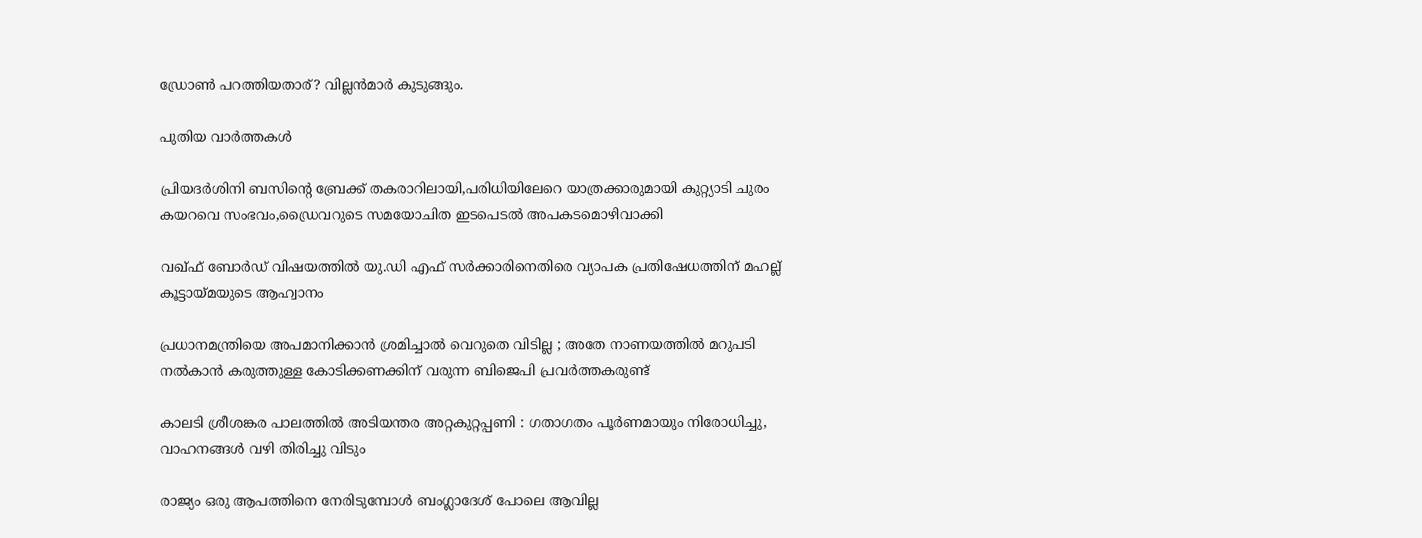ഡ്രോണ്‍ പറത്തിയതാര്? വില്ലന്‍മാര്‍ കുടുങ്ങും.

പുതിയ വാര്‍ത്തകള്‍

പ്രിയദര്‍ശിനി ബസിന്റെ ബ്രേക്ക് തകരാറിലായി,പരിധിയിലേറെ യാത്രക്കാരുമായി കുറ്റ്യാടി ചുരം കയറവെ സംഭവം,ഡ്രൈവറുടെ സമയോചിത ഇടപെടല്‍ അപകടമൊഴിവാക്കി

വഖ്ഫ് ബോര്‍ഡ് വിഷയത്തില്‍ യു.ഡി എഫ് സര്‍ക്കാരിനെതിരെ വ്യാപക പ്രതിഷേധത്തിന് മഹല്ല് കൂട്ടായ്‌മയുടെ ആഹ്വാനം

പ്രധാനമന്ത്രിയെ അപമാനിക്കാൻ ശ്രമിച്ചാൽ വെറുതെ വിടില്ല ; അതേ നാണയത്തിൽ മറുപടി നൽകാൻ കരുത്തുള്ള കോടിക്കണക്കിന് വരുന്ന ബിജെപി പ്രവർത്തകരുണ്ട്

കാലടി ശ്രീശങ്കര പാലത്തില്‍ അടിയന്തര അറ്റകുറ്റപ്പണി : ഗതാഗതം പൂര്‍ണമായും നിരോധിച്ചു, വാഹനങ്ങള്‍ വഴി തിരിച്ചു വിടും

രാജ്യം ഒരു ആപത്തിനെ നേരിടുമ്പോൾ ബംഗ്ലാദേശ് പോലെ ആവില്ല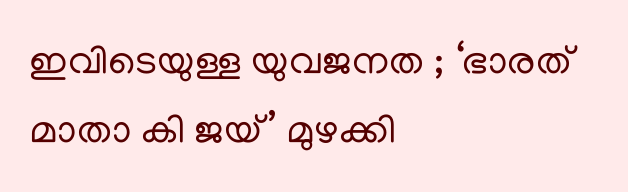ഇവിടെയുള്ള യുവജനത ; ‘ഭാരത് മാതാ കി ജയ്’ മുഴക്കി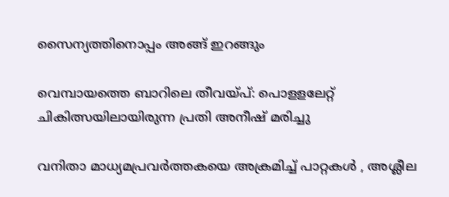സൈന്യത്തിനൊപ്പം അങ്ങ് ഇറങ്ങും

വെമ്പായത്തെ ബാറിലെ തീവയ്‌പ്: പൊളളലേറ്റ് ചികിത്സയിലായിരുന്ന പ്രതി അനീഷ് മരിച്ചു

വനിതാ മാധ്യമപ്രവർത്തകയെ അക്രമിച്ച് പാറ്റകൾ , അശ്ലീല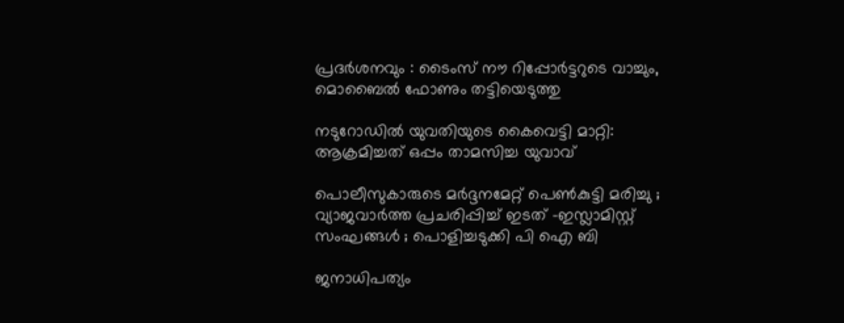പ്രദർശനവും : ടൈംസ് നൗ റിപ്പോർട്ടറുടെ വാച്ചും, മൊബൈൽ ഫോണും തട്ടിയെടുത്തു

നടുറോഡില്‍ യുവതിയുടെ കൈവെട്ടി മാറ്റി: ആക്രമിച്ചത് ഒപ്പം താമസിച്ച യുവാവ്

പൊലീസുകാരുടെ മർദ്ദനമേറ്റ് പെൺകുട്ടി മരിച്ചു ; വ്യാജവാർത്ത പ്രചരിപ്പിച്ച് ഇടത് -ഇസ്ലാമിസ്റ്റ് സംഘങ്ങൾ ; പൊളിച്ചടുക്കി പി ഐ ബി

ജനാധിപത്യം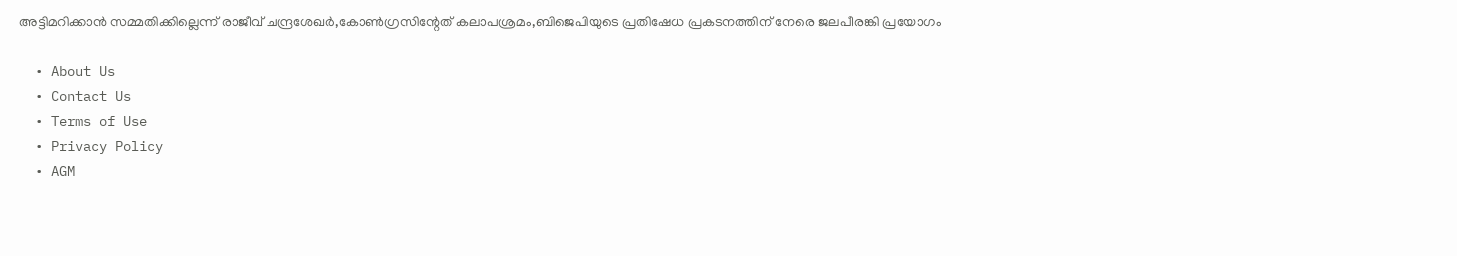അട്ടിമറിക്കാന്‍ സമ്മതിക്കില്ലെന്ന് രാജീവ് ചന്ദ്രശേഖര്‍,കോണ്‍ഗ്രസിന്റേത് കലാപശ്രമം,ബിജെപിയുടെ പ്രതിഷേധ പ്രകടനത്തിന് നേരെ ജലപീരങ്കി പ്രയോഗം

  • About Us
  • Contact Us
  • Terms of Use
  • Privacy Policy
  • AGM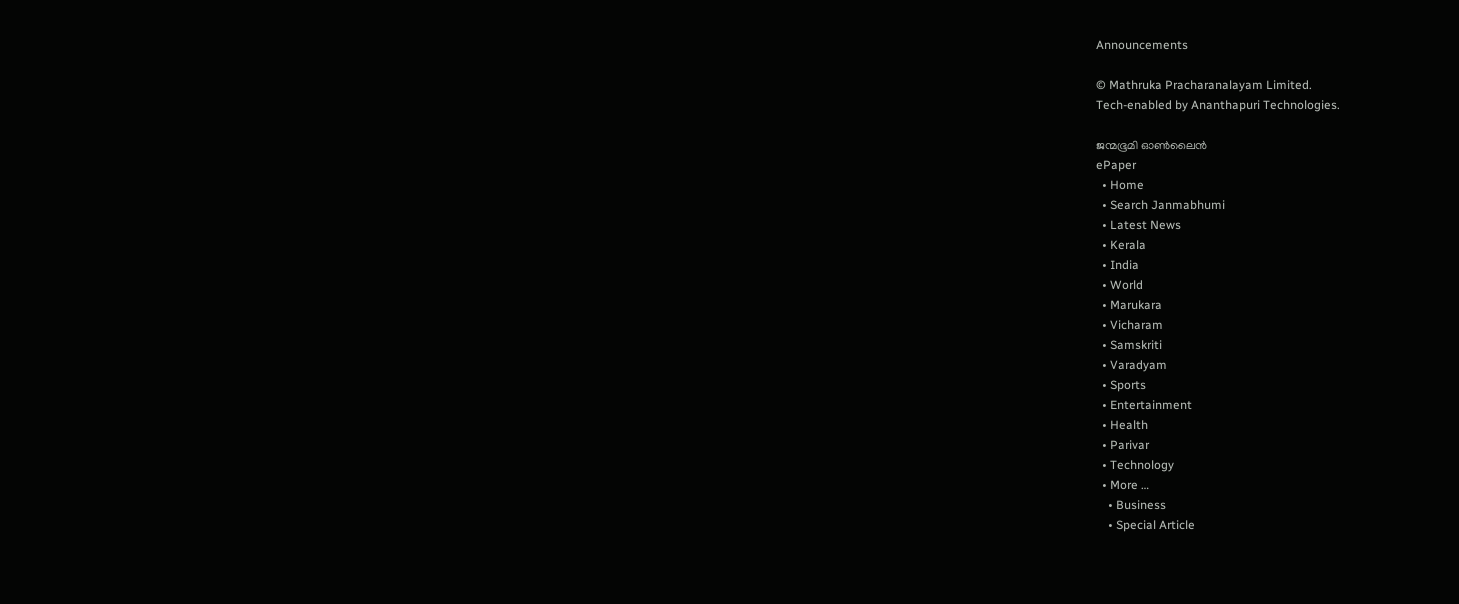Announcements

© Mathruka Pracharanalayam Limited.
Tech-enabled by Ananthapuri Technologies.

ജന്മഭൂമി ഓണ്‍ലൈന്‍
ePaper
  • Home
  • Search Janmabhumi
  • Latest News
  • Kerala
  • India
  • World
  • Marukara
  • Vicharam
  • Samskriti
  • Varadyam
  • Sports
  • Entertainment
  • Health
  • Parivar
  • Technology
  • More …
    • Business
    • Special Article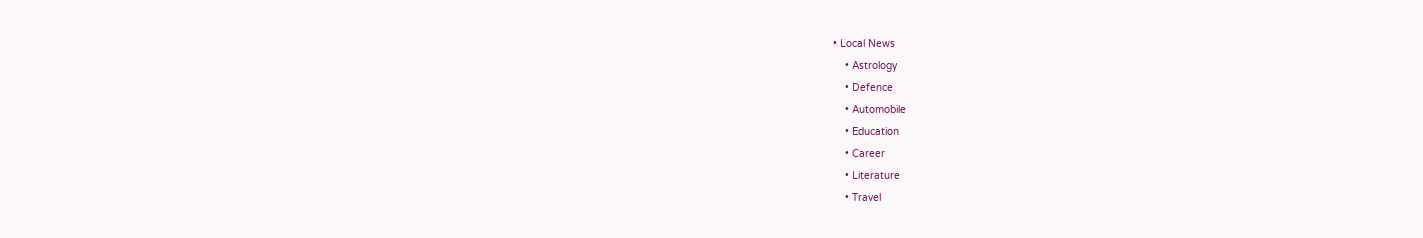• Local News
    • Astrology
    • Defence
    • Automobile
    • Education
    • Career
    • Literature
    • Travel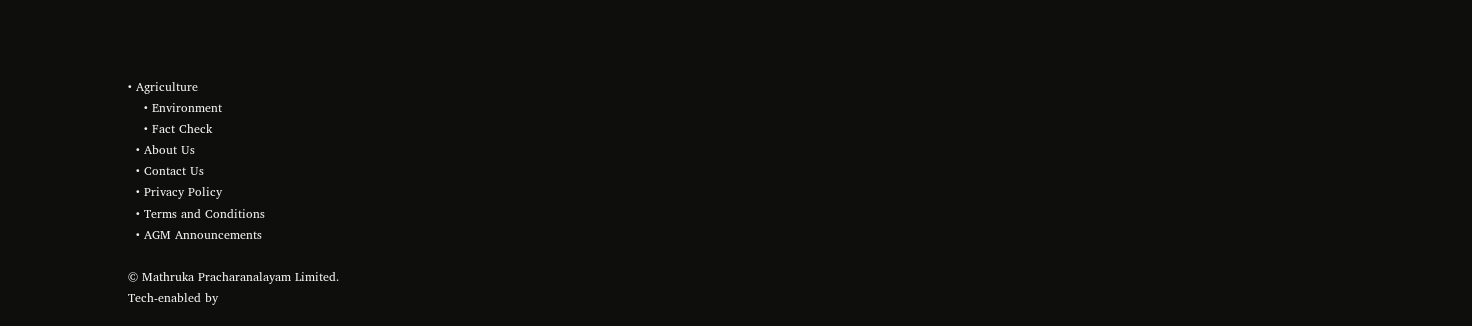• Agriculture
    • Environment
    • Fact Check
  • About Us
  • Contact Us
  • Privacy Policy
  • Terms and Conditions
  • AGM Announcements

© Mathruka Pracharanalayam Limited.
Tech-enabled by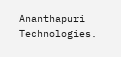Ananthapuri Technologies.